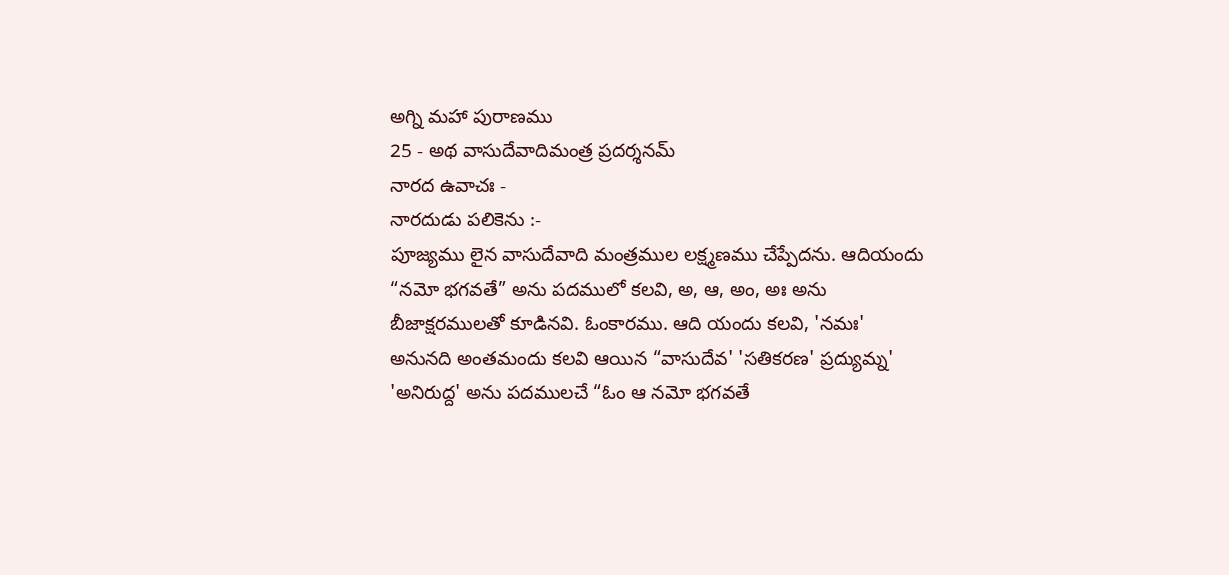అగ్ని మహా పురాణము
25 - అథ వాసుదేవాదిమంత్ర ప్రదర్శనమ్
నారద ఉవాచః -
నారదుడు పలికెను :-
పూజ్యము లైన వాసుదేవాది మంత్రముల లక్ష్మణము చేప్పేదను. ఆదియందు “నమో భగవతే” అను పదములో కలవి, అ, ఆ, అం, అః అను బీజాక్షరములతో కూడినవి. ఓంకారము. ఆది యందు కలవి, 'నమః' అనునది అంతమందు కలవి ఆయిన “వాసుదేవ' 'సతికరణ' ప్రద్యుమ్న' 'అనిరుద్ద' అను పదములచే “ఓం ఆ నమో భగవతే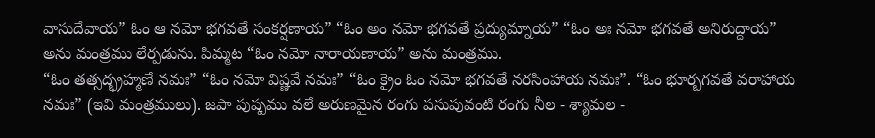వాసుదేవాయ” ఓం ఆ నమో భగవతే సంకర్షణాయ” “ఓం అం నమో భగవతే ప్రద్యుమ్నాయ” “ఓం అః నమో భగవతే అనిరుద్దాయ” అను మంత్రము లేర్పడును. పిమ్మట “ఓం నమో నారాయణాయ” అను మంత్రము.
“ఓం తత్సద్భ్రహ్మణే నమః” “ఓం నమో విష్ణవే నమః” “ఓం క్రైం ఓం నమో భగవతే నరసింహాయ నమః”. “ఓం భూర్బగవతే వరాహాయ నమః” (ఇవి మంత్రములు). జపా పుష్పము వలే అరుణమైన రంగు పసుపువంటి రంగు నీల - శ్యామల -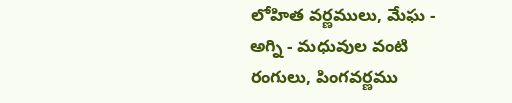లోహిత వర్ణములు, మేఘ - అగ్ని - మధువుల వంటి రంగులు, పింగవర్ణము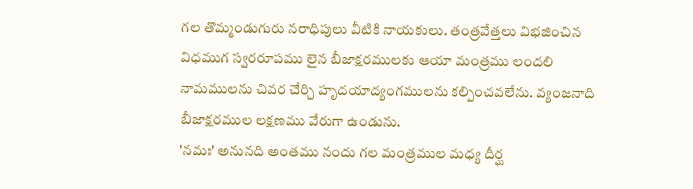గల తొమ్మండుగురు నరాధిపులు వీటికి నాయకులు. తంత్రవేత్తలు విభజించిన విధముగ స్వరరూపము లైన బీజాక్షరములకు ఆయా మంత్రము లందలి నామములను చివర చేర్చి హృదయాద్యంగములను కల్పించవలేను. వ్యంజనాది బీజాక్షరముల లక్షణము వేరుగా ఉండును.
'నమః' అనునది అంతము నందు గల మంత్రముల మధ్య దీర్ఘ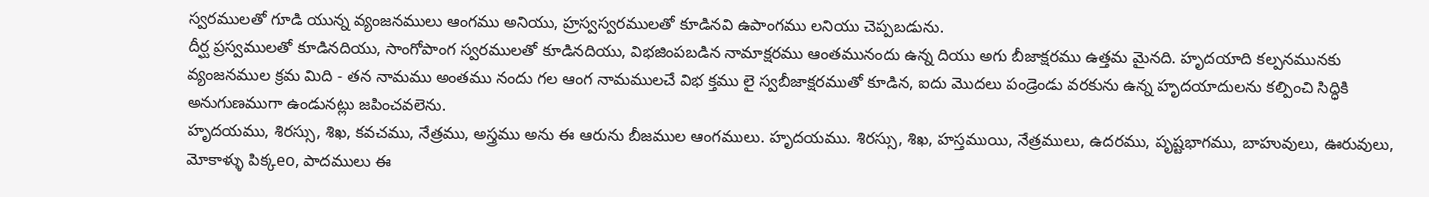స్వరములతో గూడి యున్న వ్యంజనములు ఆంగము అనియు, హ్రస్వస్వరములతో కూడినవి ఉపాంగము లనియు చెప్పబడును.
దీర్ఘ ప్రస్వములతో కూడినదియు, సాంగోపాంగ స్వరములతో కూడినదియు, విభజింపబడిన నామాక్షరము ఆంతమునందు ఉన్న దియు అగు బీజాక్షరము ఉత్తమ మైనది. హృదయాది కల్పనమునకు వ్యంజనముల క్రమ మిది - తన నామము అంతము నందు గల ఆంగ నామములచే విభ క్తము లై స్వబీజాక్షరముతో కూడిన, ఐదు మొదలు పండ్రెండు వరకును ఉన్న హృదయాదులను కల్పించి సిద్ధికి అనుగుణముగా ఉండునట్లు జపించవలెను.
హృదయము, శిరస్సు, శిఖ, కవచము, నేత్రము, అస్త్రము అను ఈ ఆరును బీజముల ఆంగములు. హృదయము. శిరస్సు, శిఖ, హస్తముయి, నేత్రములు, ఉదరము, పృష్టభాగము, బాహువులు, ఊరువులు, మోకాళ్ళు పిక్కeo, పాదములు ఈ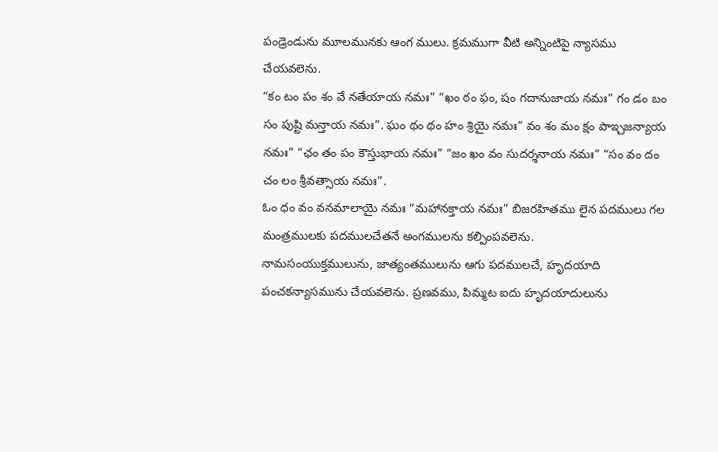పండ్రెండును మూలమునకు ఆంగ ములు. క్రమముగా వీటి అన్నింటిపై న్యాసము చేయవలెను.
“కం టం పం శం వే నతేయాయ నమః” “ఖం ఠం ఫం, షం గదానుజాయ నమః” గం డం బం సం పుష్టి మన్తాయ నమః”. ఘం థం థం హం శ్రియై నమః” వం శం మం క్షం పాఇ్చజన్యాయ నమః” “ఛం తం పం కౌస్తుభాయ నమః” “జం ఖం వం సుదర్శనాయ నమః” “సం వం దం చం లం శ్రీవత్సాయ నమః”.
ఓం ధం వం వనమాలాయై నమః “మహానక్తాయ నమః” బిజరహితము లైన పదములు గల మంత్రములకు పదములచేతనే అంగములను కల్పింపవలెను.
నామసంయుక్తములును, జాత్యంతములును ఆగు పదములచే, హృదయాది పంచకన్యాసమును చేయవలెను. ప్రణవము, పిమ్మట ఐదు హృదయాదులును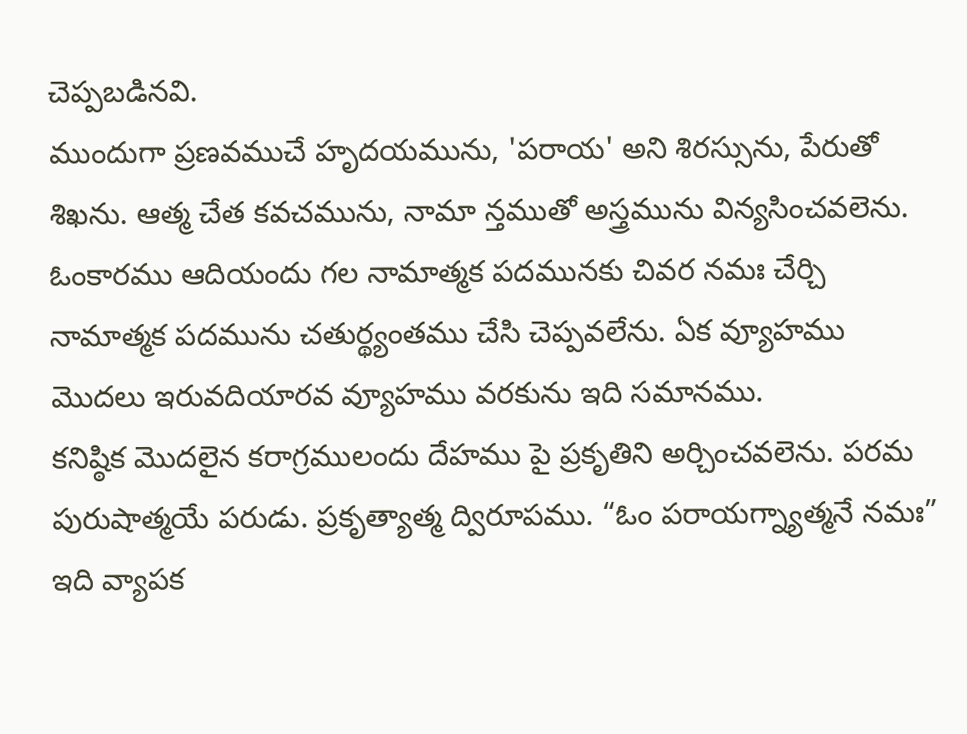చెప్పబడినవి.
ముందుగా ప్రణవముచే హృదయమును, 'పరాయ' అని శిరస్సును, పేరుతో శిఖను. ఆత్మ చేత కవచమును, నామా న్తముతో అస్త్రమును విన్యసించవలెను.
ఓంకారము ఆదియందు గల నామాత్మక పదమునకు చివర నమః చేర్చి నామాత్మక పదమును చతుర్థ్యంతము చేసి చెప్పవలేను. ఏక వ్యూహము మొదలు ఇరువదియారవ వ్యూహము వరకును ఇది సమానము.
కనిష్ఠిక మొదలైన కరాగ్రములందు దేహము పై ప్రకృతిని అర్చించవలెను. పరమ పురుషాత్మయే పరుడు. ప్రకృత్యాత్మ ద్విరూపము. “ఓం పరాయగ్న్యాత్మనే నమః” ఇది వ్యాపక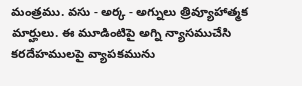మంత్రము. వసు - అర్క - అగ్నులు త్రివ్యూహాత్మక మార్హులు. ఈ మూడింటిపై అగ్ని న్యాసముచేసి కరదేహములపై వ్యాపకమును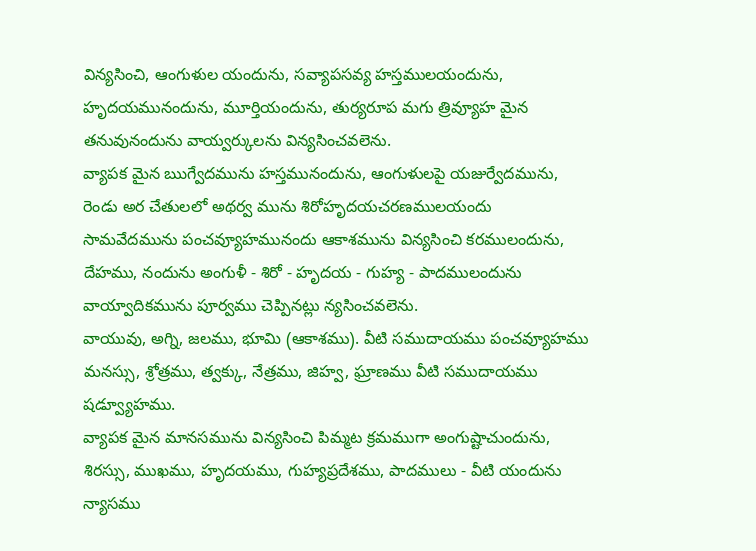విన్యసించి, ఆంగుళుల యందును, సవ్యాపసవ్య హస్తములయందును, హృదయమునందును, మూర్తియందును, తుర్యరూప మగు త్రివ్యూహ మైన తనువునందును వాయ్వర్కులను విన్యసించవలెను.
వ్యాపక మైన ఋగ్వేదమును హస్తమునందును, ఆంగుళులపై యజుర్వేదమును, రెండు అర చేతులలో అథర్వ మును శిరోహృదయచరణములయందు సామవేదమును పంచవ్యూహమునందు ఆకాశమును విన్యసించి కరములందును, దేహము, నందును అంగుళీ - శిరో - హృదయ - గుహ్య - పాదములందును వాయ్వాదికమును పూర్వము చెప్పినట్లు న్యసించవలెను.
వాయువు, అగ్ని, జలము, భూమి (ఆకాశము). వీటి సముదాయము పంచవ్యూహము మనస్సు, శ్రోత్రము, త్వక్కు, నేత్రము, జిహ్వ, ఘ్రాణము వీటి సముదాయము షడ్వ్యూహము.
వ్యాపక మైన మానసమును విన్యసించి పిమ్మట క్రమముగా అంగుష్టాచుందును, శిరస్సు, ముఖము, హృదయము, గుహ్యప్రదేశము, పాదములు - వీటి యందును న్యాసము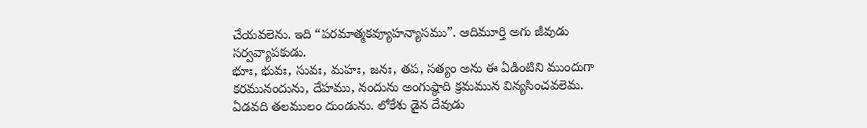చేయవలెను. ఇది “పరమాత్మకవ్యూహన్యాసము”. ఆదిమూర్తి అగు జీవుడు సర్వవ్యాపకుడు.
భూః, భువః, సువః, మహః, జనః, తప, సత్యం అను ఈ ఏడింటిని ముందుగా కరమునందును, దేహము, నందును అంగుష్ఠాది క్రమమున విన్యసించవలెమ.
ఏడవది తలములం దుండును. లోకేశు డైన దేవుడు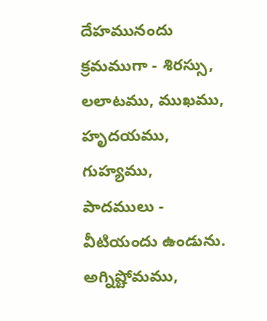దేహమునందు క్రమముగా - శిరస్సు, లలాటము, ముఖము, హృదయము, గుహ్యము, పాదములు - వీటియందు ఉండును.
అగ్నిష్టోమము,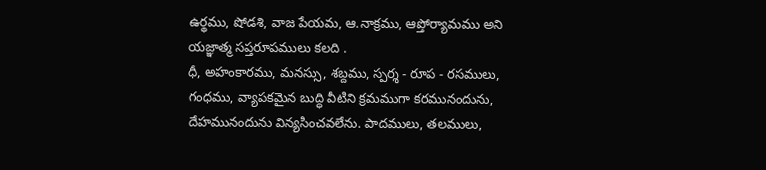ఉర్థము, షోడశి, వాజ పేయమ, ఆ.నాక్రము, ఆప్తోర్యామము అని యజ్ఞాత్మ సప్తరూపములు కలది .
ధీ, అహంకారము, మనస్సు, శబ్దము, స్పర్శ - రూప - రసములు, గంధము, వ్యాపకమైన బుద్ధి వీటిని క్రమముగా కరమునందును, దేహమునందును విన్యసించవలేను. పాదములు, తలములు,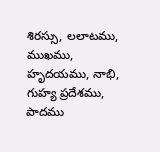శిరస్సు, లలాటము, ముఖము, హృదయము, నాభి, గుహ్య ప్రదేశము, పాదము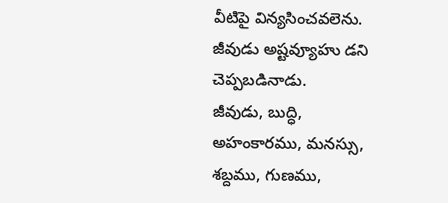వీటిపై విన్యసించవలెను. జీవుడు అష్టవ్యూహు డని చెప్పబడినాడు.
జీవుడు, బుద్ధి, అహంకారము, మనస్సు, శబ్దము, గుణము,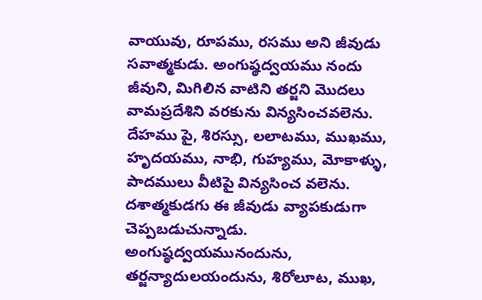వాయువు, రూపము, రసము అని జీవుడు సవాత్మకుడు. అంగుష్ఠద్వయము నందు జీవుని, మిగిలిన వాటిని తర్జని మొదలు వామప్రదేశిని వరకును విన్యసించవలెను. దేహము పై, శిరస్సు, లలాటము, ముఖము, హృదయము, నాభి, గుహ్యము, మోకాళ్ళు, పాదములు వీటిపై విన్యసించ వలెను. దశాత్మకుడగు ఈ జీవుడు వ్యాపకుడుగా చెప్పబడుచున్నాడు. అంగుష్ఠద్వయమునందును, తర్జన్యాదులయందును, శిరోలూట, ముఖ,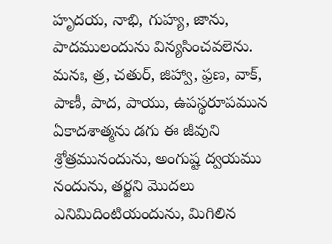హృదయ, నాభి, గుహ్య, జాను, పాదములందును విన్యసించవలెను. మనః, త్ర, చతుర్, జిహ్వా, ఫ్రణ, వాక్, పాణీ, పాద, పాయు, ఉపస్థరూపమున ఏకాదశాత్మను డగు ఈ జీవుని శ్రోత్రమునందును, అంగుష్ట ద్వయము నందును, తర్జని మొదలు ఎనిమిదింటియందును, మిగిలిన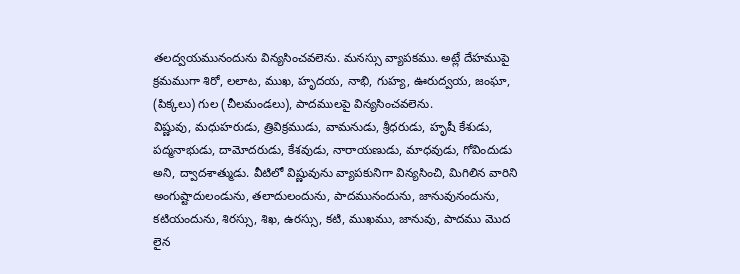తలద్వయమునందును విన్యసించవలెను. మనస్సు వ్యాపకము. అట్లే దేహముపై క్రమముగా శిరో, లలాట, ముఖ, హృదయ, నాభి, గుహ్య, ఊరుద్వయ, జంఘా, (పిక్కలు) గుల (చీలమండలు), పాదములపై విన్యసించవలెను.
విష్ణువు, మధుహరుడు, త్రివిక్రముడు, వామనుడు, శ్రీధరుడు, హృషీ కేశుడు, పద్మనాభుడు, దామోదరుడు, కేశవుడు, నారాయణుడు, మాధవుడు, గోవిందుడు అని, ద్వాదశాత్ముడు. వీటిలో విష్ణువును వ్యాపకునిగా విన్యసించి, మిగిలిన వారిని అంగుష్టాదులండును, తలాదులందును, పాదమునందును, జానువునందును, కటియందును, శిరస్సు, శిఖ, ఉరస్సు, కటి, ముఖము, జానువు, పాదము మొద లైన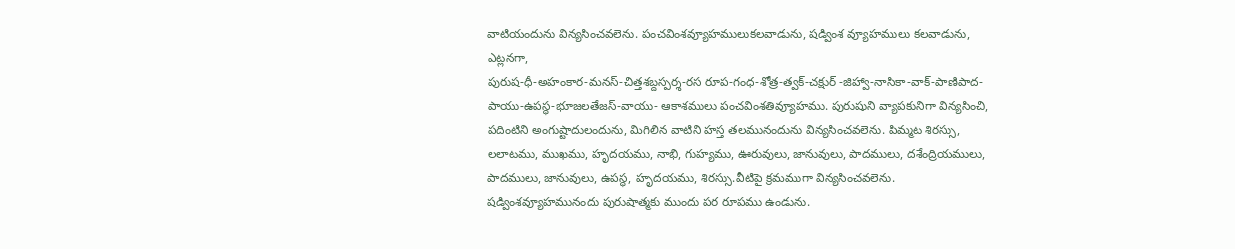వాటియందును విన్యసించవలెను. పంచవింశవ్యూహములుకలవాడును, షడ్వింశ వ్యూహములు కలవాడును, ఎట్లనగా,
పురుష-ధీ-అహంకార-మనస్-చిత్తశబ్దస్పర్శ-రస రూప-గంధ-శోత్ర-త్వక్-చక్షుర్ -జిహ్వా-నాసికా-వాక్-పాణిపాద-పాయు-ఉపస్థ-భూజలతేజస్-వాయు- ఆకాశములు పంచవింశతివ్యూహము. పురుషుని వ్యాపకునిగా విన్యసించి, పదింటిని అంగుష్టాదులందును, మిగిలిన వాటిని హస్త తలమునందును విన్యసించవలెను. పిమ్మట శిరస్సు, లలాటము, ముఖము, హృదయము, నాభి, గుహ్యము, ఊరువులు, జానువులు, పాదములు, దశేంద్రియములు, పాదములు, జానువులు, ఉపస్థ, హృదయము, శిరస్సు.వీటిపై క్రమముగా విన్యసించవలెను. షడ్వింశవ్యూహమునందు పురుషాత్మకు ముందు పర రూపము ఉండును.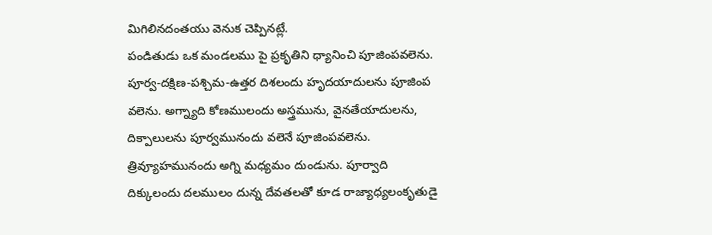మిగిలినదంతయు వెనుక చెప్పినట్లే.
పండితుడు ఒక మండలము పై ప్రకృతిని ధ్యానించి పూజింపవలెను. పూర్వ-దక్షిణ-పశ్చిమ-ఉత్తర దిశలందు హృదయాదులను పూజింప వలెను. అగ్న్యాది కోణములందు అస్త్రమును, వైనతేయాదులను, దిక్పాలులను పూర్వమునందు వలెనే పూజింపవలెను. త్రివ్యూహమునందు అగ్ని మధ్యమం దుండును. పూర్వాది దిక్కులందు దలములం దున్న దేవతలతో కూడ రాజ్యాధ్యలంకృతుడై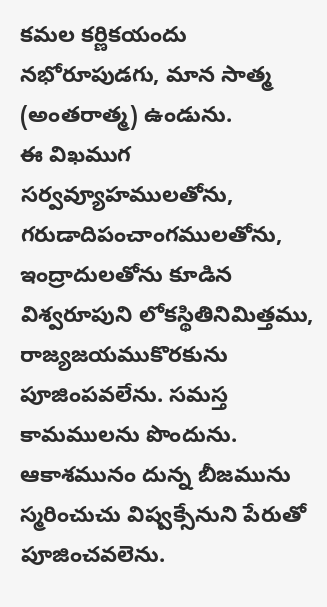కమల కర్ణికయందు నభోరూపుడగు, మాన సాత్మ (అంతరాత్మ) ఉండును.
ఈ విఖముగ సర్వవ్యూహములతోను, గరుడాదిపంచాంగములతోను, ఇంద్రాదులతోను కూడిన విశ్వరూపుని లోకస్థితినిమిత్తము, రాజ్యజయముకొరకును పూజింపవలేను. సమస్త కామములను పొందును. ఆకాశమునం దున్న బీజమును స్మరించుచు విష్వక్సేనుని పేరుతో పూజించవలెను.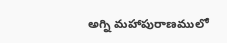అగ్ని మహాపురాణములో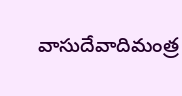వాసుదేవాదిమంత్ర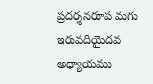ప్రదర్శనరూప మగు ఇరువదియైదవ అధ్యాయము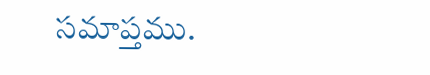సమాప్తము.